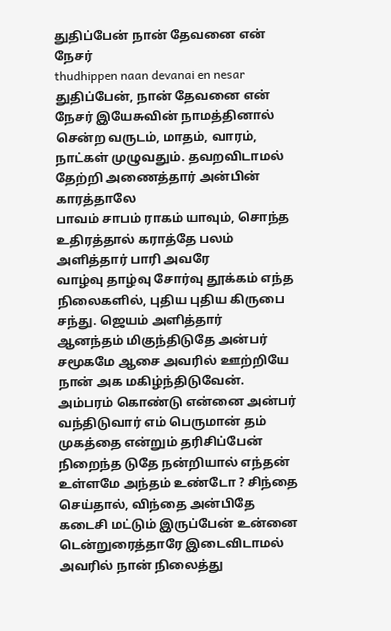துதிப்பேன் நான் தேவனை என் நேசர்
thudhippen naan devanai en nesar
துதிப்பேன், நான் தேவனை என் நேசர் இயேசுவின் நாமத்தினால்
சென்ற வருடம், மாதம், வாரம், நாட்கள் முழுவதும். தவறவிடாமல் தேற்றி அணைத்தார் அன்பின் காரத்தாலே
பாவம் சாபம் ராகம் யாவும், சொந்த உதிரத்தால் கராத்தே பலம் அளித்தார் பாரி அவரே
வாழ்வு தாழ்வு சோர்வு தூக்கம் எந்த நிலைகளில், புதிய புதிய கிருபை சந்து. ஜெயம் அளித்தார்
ஆனந்தம் மிகுந்திடுதே அன்பர் சமூகமே ஆசை அவரில் ஊற்றியே நான் அக மகிழ்ந்திடுவேன்.
அம்பரம் கொண்டு என்னை அன்பர் வந்திடுவார் எம் பெருமான் தம் முகத்தை என்றும் தரிசிப்பேன்
நிறைந்த டுதே நன்றியால் எந்தன் உள்ளமே அந்தம் உண்டோ ? சிந்தை செய்தால், விந்தை அன்பிதே
கடைசி மட்டும் இருப்பேன் உன்னை டென்றுரைத்தாரே இடைவிடாமல் அவரில் நான் நிலைத்து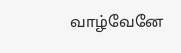வாழ்வேனே